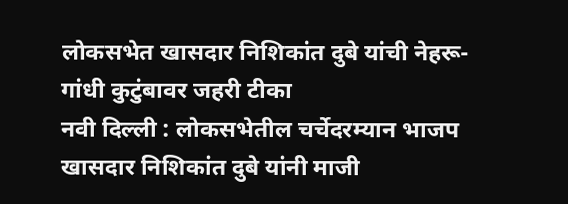लोकसभेत खासदार निशिकांत दुबे यांची नेहरू-गांधी कुटुंबावर जहरी टीका
नवी दिल्ली : लोकसभेतील चर्चेदरम्यान भाजप खासदार निशिकांत दुबे यांनी माजी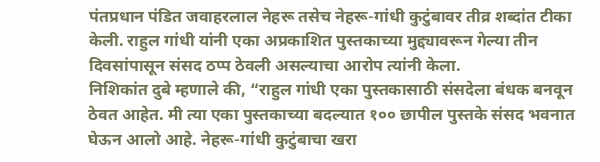पंतप्रधान पंडित जवाहरलाल नेहरू तसेच नेहरू-गांधी कुटुंबावर तीव्र शब्दांत टीका केली. राहुल गांधी यांनी एका अप्रकाशित पुस्तकाच्या मुद्द्यावरून गेल्या तीन दिवसांपासून संसद ठप्प ठेवली असल्याचा आरोप त्यांनी केला.
निशिकांत दुबे म्हणाले की, “राहुल गांधी एका पुस्तकासाठी संसदेला बंधक बनवून ठेवत आहेत. मी त्या एका पुस्तकाच्या बदल्यात १०० छापील पुस्तके संसद भवनात घेऊन आलो आहे. नेहरू-गांधी कुटुंबाचा खरा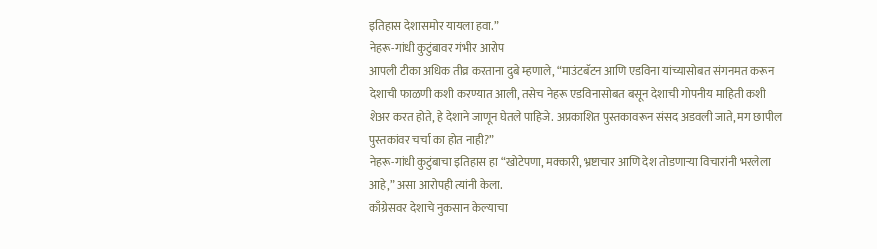इतिहास देशासमोर यायला हवा.”
नेहरू-गांधी कुटुंबावर गंभीर आरोप
आपली टीका अधिक तीव्र करताना दुबे म्हणाले, “माउंटबॅटन आणि एडविना यांच्यासोबत संगनमत करून देशाची फाळणी कशी करण्यात आली, तसेच नेहरू एडविनासोबत बसून देशाची गोपनीय माहिती कशी शेअर करत होते, हे देशाने जाणून घेतले पाहिजे. अप्रकाशित पुस्तकावरून संसद अडवली जाते, मग छापील पुस्तकांवर चर्चा का होत नाही?”
नेहरू-गांधी कुटुंबाचा इतिहास हा “खोटेपणा, मक्कारी, भ्रष्टाचार आणि देश तोडणाऱ्या विचारांनी भरलेला आहे,” असा आरोपही त्यांनी केला.
काँग्रेसवर देशाचे नुकसान केल्याचा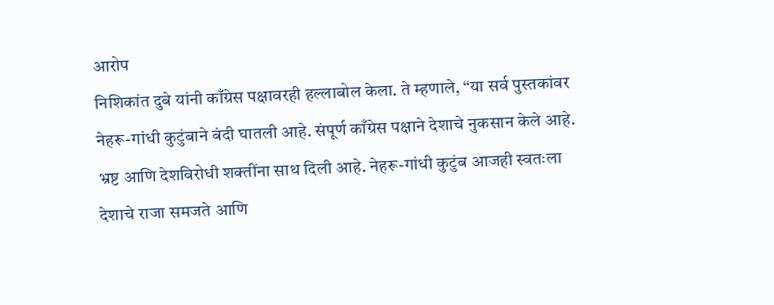आरोप
निशिकांत दुबे यांनी काँग्रेस पक्षावरही हल्लाबोल केला. ते म्हणाले, “या सर्व पुस्तकांवर नेहरू-गांधी कुटुंबाने बंदी घातली आहे. संपूर्ण काँग्रेस पक्षाने देशाचे नुकसान केले आहे. भ्रष्ट आणि देशविरोधी शक्तींना साथ दिली आहे. नेहरू-गांधी कुटुंब आजही स्वतःला देशाचे राजा समजते आणि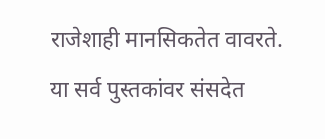राजेशाही मानसिकतेत वावरते. या सर्व पुस्तकांवर संसदेत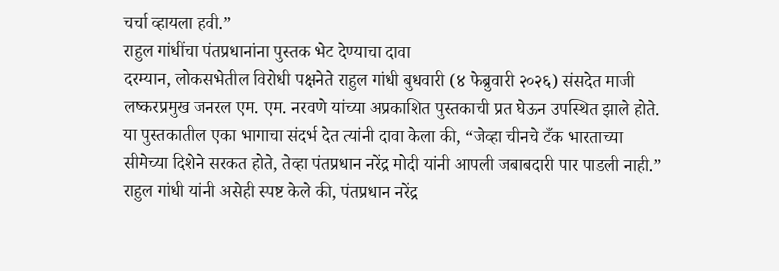चर्चा व्हायला हवी.”
राहुल गांधींचा पंतप्रधानांना पुस्तक भेट देण्याचा दावा
दरम्यान, लोकसभेतील विरोधी पक्षनेते राहुल गांधी बुधवारी (४ फेब्रुवारी २०२६) संसदेत माजी लष्करप्रमुख जनरल एम. एम. नरवणे यांच्या अप्रकाशित पुस्तकाची प्रत घेऊन उपस्थित झाले होते. या पुस्तकातील एका भागाचा संदर्भ देत त्यांनी दावा केला की, “जेव्हा चीनचे टँक भारताच्या सीमेच्या दिशेने सरकत होते, तेव्हा पंतप्रधान नरेंद्र मोदी यांनी आपली जबाबदारी पार पाडली नाही.”
राहुल गांधी यांनी असेही स्पष्ट केले की, पंतप्रधान नरेंद्र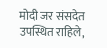मोदी जर संसदेत उपस्थित राहिले,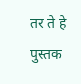तर ते हे पुस्तक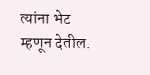त्यांना भेट म्हणून देतील.